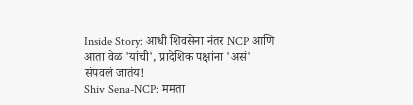Inside Story: आधी शिवसेना नंतर NCP आणि आता वेळ 'यांची', प्रादेशिक पक्षांना 'असं' संपवलं जातंय!
Shiv Sena-NCP: ममता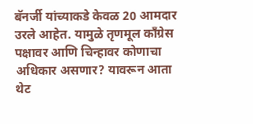बॅनर्जी यांच्याकडे केवळ 20 आमदार उरले आहेत. यामुळे तृणमूल काँग्रेस पक्षावर आणि चिन्हावर कोणाचा अधिकार असणार? यावरून आता थेट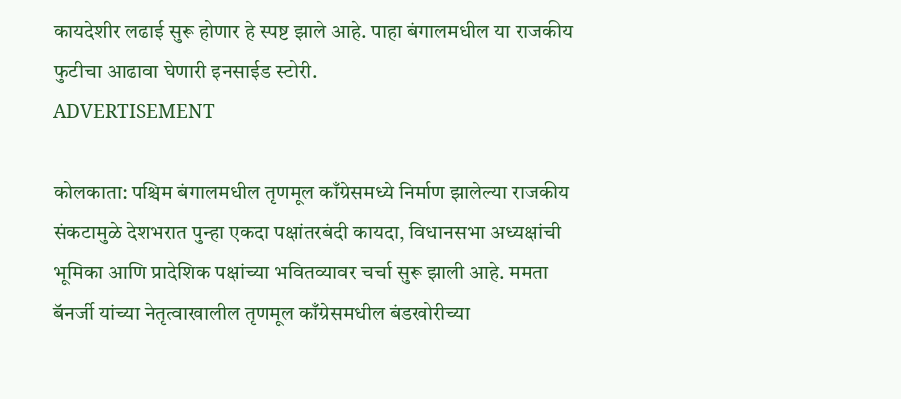कायदेशीर लढाई सुरू होणार हे स्पष्ट झाले आहे. पाहा बंगालमधील या राजकीय फुटीचा आढावा घेणारी इनसाईड स्टोरी.
ADVERTISEMENT

कोलकाता: पश्चिम बंगालमधील तृणमूल काँग्रेसमध्ये निर्माण झालेल्या राजकीय संकटामुळे देशभरात पुन्हा एकदा पक्षांतरबंदी कायदा, विधानसभा अध्यक्षांची भूमिका आणि प्रादेशिक पक्षांच्या भवितव्यावर चर्चा सुरू झाली आहे. ममता बॅनर्जी यांच्या नेतृत्वाखालील तृणमूल काँग्रेसमधील बंडखोरीच्या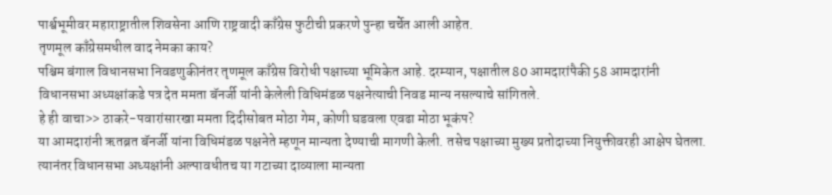पार्श्वभूमीवर महाराष्ट्रातील शिवसेना आणि राष्ट्रवादी काँग्रेस फुटीची प्रकरणे पुन्हा चर्चेत आली आहेत.
तृणमूल काँग्रेसमधील वाद नेमका काय?
पश्चिम बंगाल विधानसभा निवडणुकीनंतर तृणमूल काँग्रेस विरोधी पक्षाच्या भूमिकेत आहे. दरम्यान, पक्षातील 80 आमदारांपैकी 58 आमदारांनी विधानसभा अध्यक्षांकडे पत्र देत ममता बॅनर्जी यांनी केलेली विधिमंडळ पक्षनेत्याची निवड मान्य नसल्याचे सांगितले.
हे ही वाचा>> ठाकरे-पवारांसारखा ममता दिदीसोबत मोठा गेम, कोणी घडवला एवढा मोठा भूकंप?
या आमदारांनी ऋतब्रत बॅनर्जी यांना विधिमंडळ पक्षनेते म्हणून मान्यता देण्याची मागणी केली. तसेच पक्षाच्या मुख्य प्रतोदाच्या नियुक्तीवरही आक्षेप घेतला. त्यानंतर विधानसभा अध्यक्षांनी अल्पावधीतच या गटाच्या दाव्याला मान्यता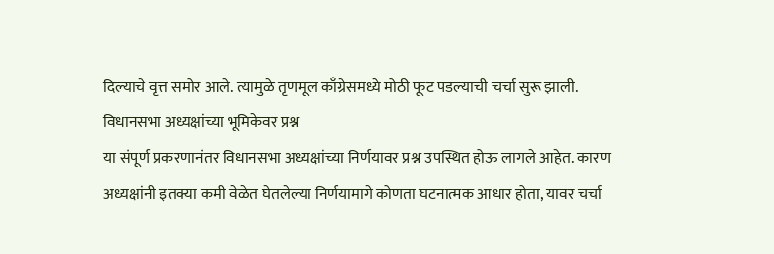दिल्याचे वृत्त समोर आले. त्यामुळे तृणमूल काँग्रेसमध्ये मोठी फूट पडल्याची चर्चा सुरू झाली.
विधानसभा अध्यक्षांच्या भूमिकेवर प्रश्न
या संपूर्ण प्रकरणानंतर विधानसभा अध्यक्षांच्या निर्णयावर प्रश्न उपस्थित होऊ लागले आहेत. कारण अध्यक्षांनी इतक्या कमी वेळेत घेतलेल्या निर्णयामागे कोणता घटनात्मक आधार होता, यावर चर्चा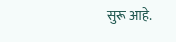सुरू आहे.